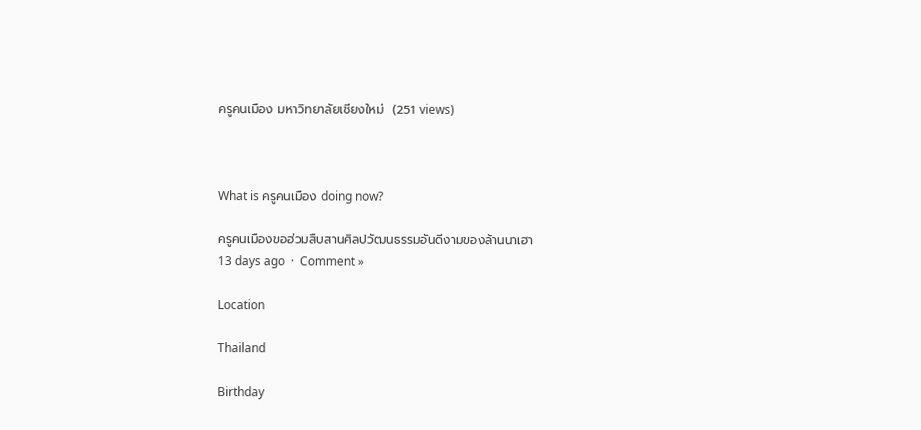ครูคนเมือง มหาวิทยาลัยเชียงใหม่  (251 views)



What is ครูคนเมือง doing now?

ครูคนเมืองขอฮ่วมสืบสานศิลปวัฒนธรรมอันดีงามของล้านนาเฮา
13 days ago  ·  Comment »

Location

Thailand

Birthday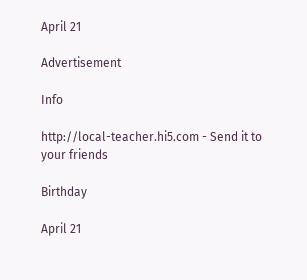April 21

Advertisement

Info

http://local-teacher.hi5.com - Send it to your friends

Birthday

April 21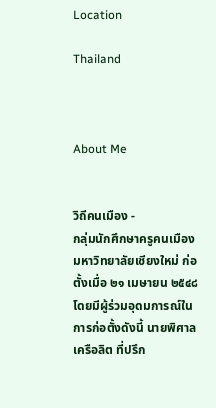Location

Thailand



About Me


วิถีคนเมือง -
กลุ่มนักศึกษาครูคนเมือง มหาวิทยาลัยเชียงใหม่ ก่อตั้งเมื่อ ๒๑ เมษายน ๒๕๔๘ โดยมีผู้ร่วมอุดมการณ์ในการก่อตั้งดังนี้ นายพิศาล เครือลิต ที่ปรึก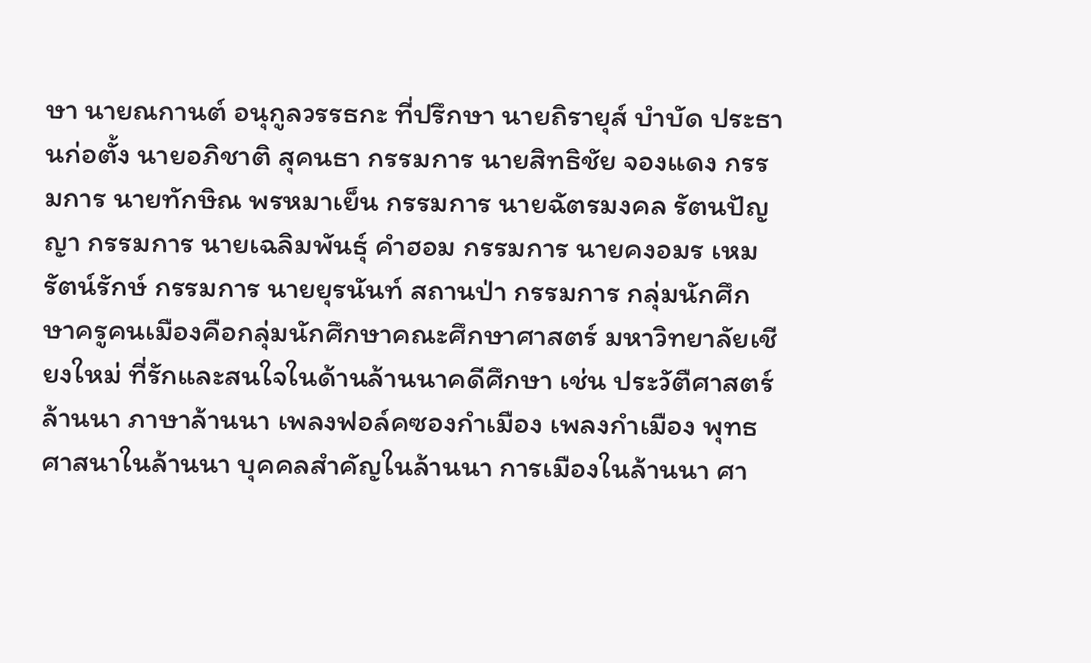ษา นายณกานต์ อนุกูลวรรธกะ ที่ปรึกษา นายถิรายุส์ บำบัด ประธานก่อตั้ง นายอภิชาติ สุคนธา กรรมการ นายสิทธิชัย จองแดง กรรมการ นายทักษิณ พรหมาเย็น กรรมการ นายฉัตรมงคล รัตนปัญญา กรรมการ นายเฉลิมพันธุ์ คำฮอม กรรมการ นายคงอมร เหมรัตน์รักษ์ กรรมการ นายยุรนันท์ สถานป่า กรรมการ กลุ่มนักศึกษาครูคนเมืองคือกลุ่มนักศึกษาคณะศึกษาศาสตร์ มหาวิทยาลัยเชียงใหม่ ที่รักและสนใจในด้านล้านนาคดีศึกษา เช่น ประวัตืศาสตร์ล้านนา ภาษาล้านนา เพลงฟอล์คซองกำเมือง เพลงกำเมือง พุทธศาสนาในล้านนา บุคคลสำคัญในล้านนา การเมืองในล้านนา ศา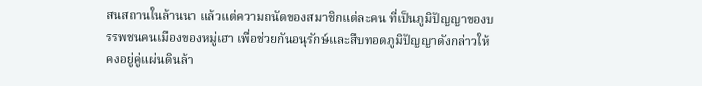สนสถานในล้านนา แล้วแต่ความถนัดของสมาชิกแต่ละคน ที่เป็นภูมิปัญญาของบรรพชนคนเมืองของหมู่เฮา เพื่อช่วยกันอนุรักษ์และสืบทอดภูมิปัญญาดังกล่าวให้คงอยู่คู่แผ่นดินล้า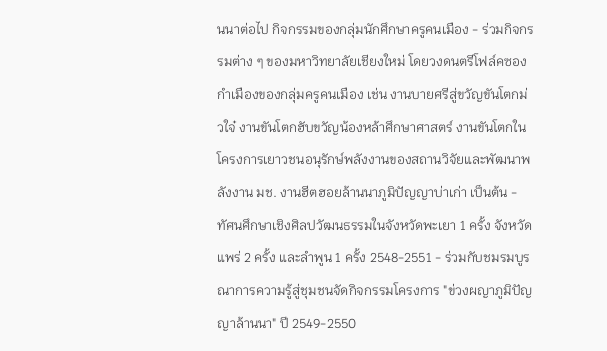นนาต่อไป กิจกรรมของกลุ่มนักศึกษาครูคนเมือง - ร่วมกิจกรรมต่าง ๆ ของมหาวิทยาลัยเชียงใหม่ โดยวงดนตรีโฟล์คซองกำเมืองของกลุ่มครูคนเมือง เช่น งานบายศรีสู่ขวัญขันโตกม่วใจ๋ งานขันโตกฮับขวัญน้องหล้าศึกษาศาสตร์ งานขันโตกในโครงการเยาวชนอนุรักษ์พลังงานของสถานวิจัยและพัฒนาพลังงาน มช. งานฮีตฮอยล้านนาภูมิปัญญาบ่าเก่า เป็นต้น - ทัศนศึกษาเชิงศิลปวัฒนธรรมในจังหวัดพะเยา 1 ครั้ง จังหวัดแพร่ 2 ครั้ง และลำพูน 1 ครั้ง 2548-2551 - ร่วมกับชมรมบูรณาการความรู้สู่ชุมชนจัดกิจกรรมโครงการ "ข่วงผญาภูมิปัญญาล้านนา" ปี 2549-2550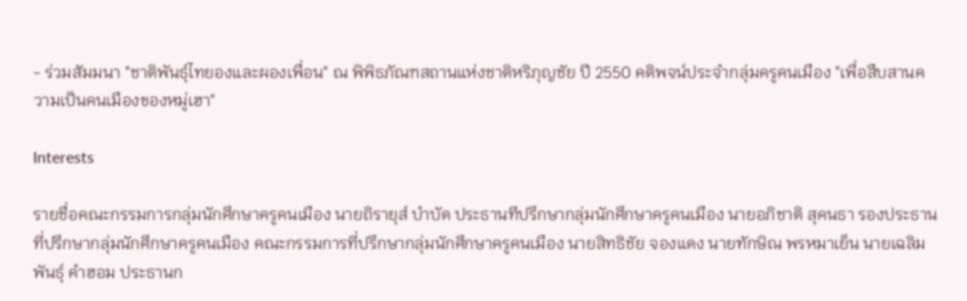- ร่วมสัมมนา "ชาติพันธุ์ไทยองและผองเพื่อน" ณ พิพิธภัณฑสถานแห่งชาติหริภุญชัย ปี 2550 คติพจน์ประจำกลุ่มครูคนเมือง "เพื่อสืบสานความเป็นคนเมืองของหมู่เฮา"

Interests

รายชื่อคณะกรรมการกลุ่มนักศึกษาครูคนเมือง นายถิรายุส์ บำบัด ประธานทีปรึกษากลุ่มนักศึกษาครูคนเมือง นายอภิชาติ สุคนธา รองประธานที่ปรึกษากลุ่มนักศึกษาครูคนเมือง คณะกรรมการที่ปรึกษากลุ่มนักศึกษาครูคนเมือง นายสิทธิชัย จองแดง นายทักษิณ พรหมาเย็น นายเฉลิมพันธุ์ คำฮอม ประธานก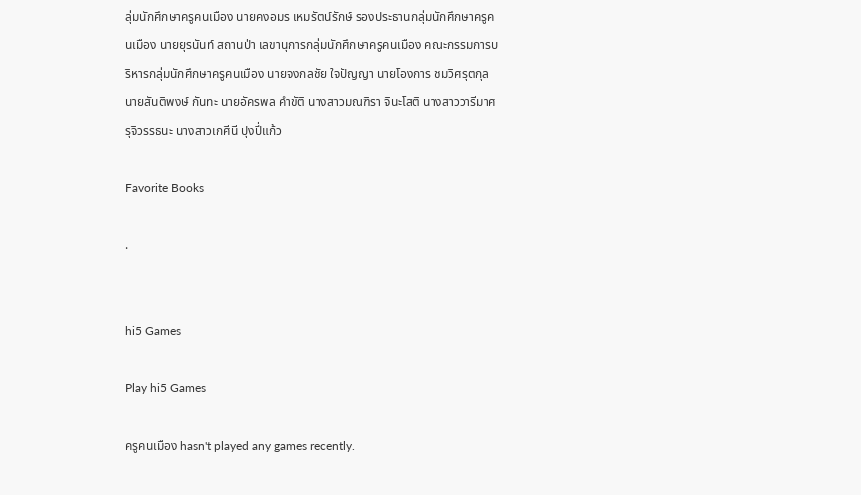ลุ่มนักศึกษาครูคนเมือง นายคงอมร เหมรัตน์รักษ์ รองประธานกลุ่มนักศึกษาครูคนเมือง นายยุรนันท์ สถานป่า เลขานุการกลุ่มนักศึกษาครูคนเมือง คณะกรรมการบริหารกลุ่มนักศึกษาครูคนเมือง นายจงกลชัย ใจปัญญา นายโองการ ชมวิศรุตกุล นายสันติพงษ์ กันทะ นายอัครพล คำขัติ นางสาวมณฑิรา จินะโสติ นางสาววารีมาศ รุจิวรรธนะ นางสาวเกศีนี ปุงปี่แก้ว

Favorite Books

.


hi5 Games

Play hi5 Games

ครูคนเมือง hasn't played any games recently.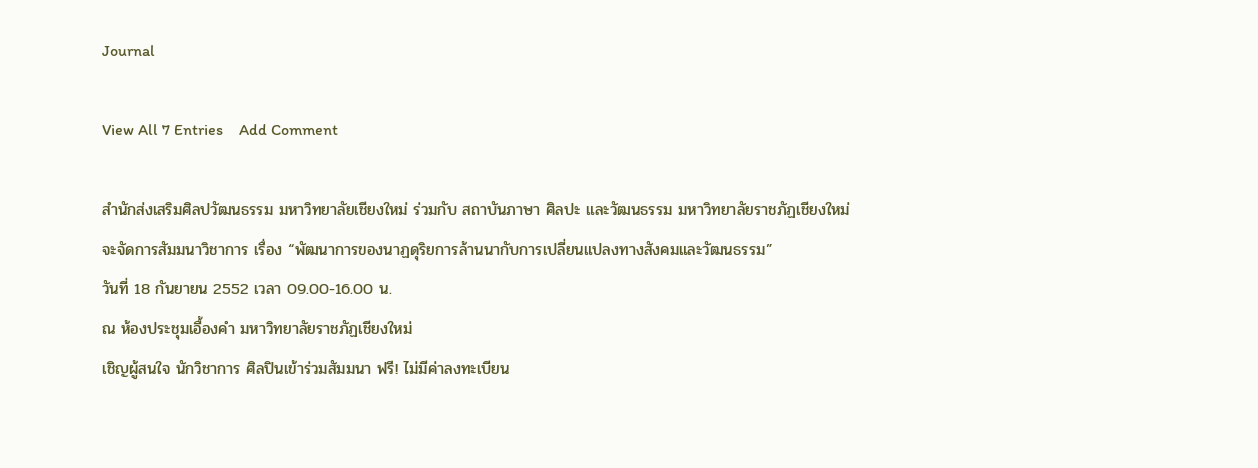Journal

View All 7 Entries    Add Comment

สำนักส่งเสริมศิลปวัฒนธรรม มหาวิทยาลัยเชียงใหม่ ร่วมกับ สถาบันภาษา ศิลปะ และวัฒนธรรม มหาวิทยาลัยราชภัฏเชียงใหม่
จะจัดการสัมมนาวิชาการ เรื่อง “พัฒนาการของนาฏดุริยการล้านนากับการเปลี่ยนแปลงทางสังคมและวัฒนธรรม”
วันที่ 18 กันยายน 2552 เวลา 09.00-16.00 น.
ณ ห้องประชุมเอื้องคำ มหาวิทยาลัยราชภัฏเชียงใหม่
เชิญผู้สนใจ นักวิชาการ ศิลปินเข้าร่วมสัมมนา ฟรี! ไม่มีค่าลงทะเบียน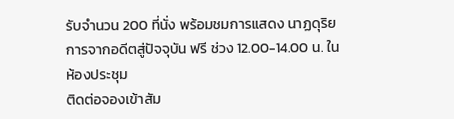รับจำนวน 200 ที่นั่ง พร้อมชมการแสดง นาฏดุริยการจากอดีตสู่ปัจจุบัน ฟรี ช่วง 12.00-14.00 น. ในห้องประชุม
ติดต่อจองเข้าสัม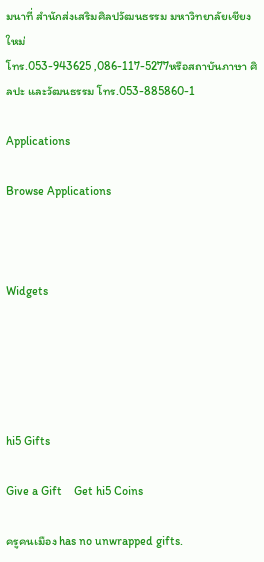มนาที่ สำนักส่งเสริมศิลปวัฒนธรรม มหาวิทยาลัยเชียงใหม่
โทร.053-943625 ,086-117-5277หรือสถาบันภาษา ศิลปะ และวัฒนธรรม โทร.053-885860-1

Applications

Browse Applications



Widgets





hi5 Gifts

Give a Gift    Get hi5 Coins

ครูคนเมือง has no unwrapped gifts.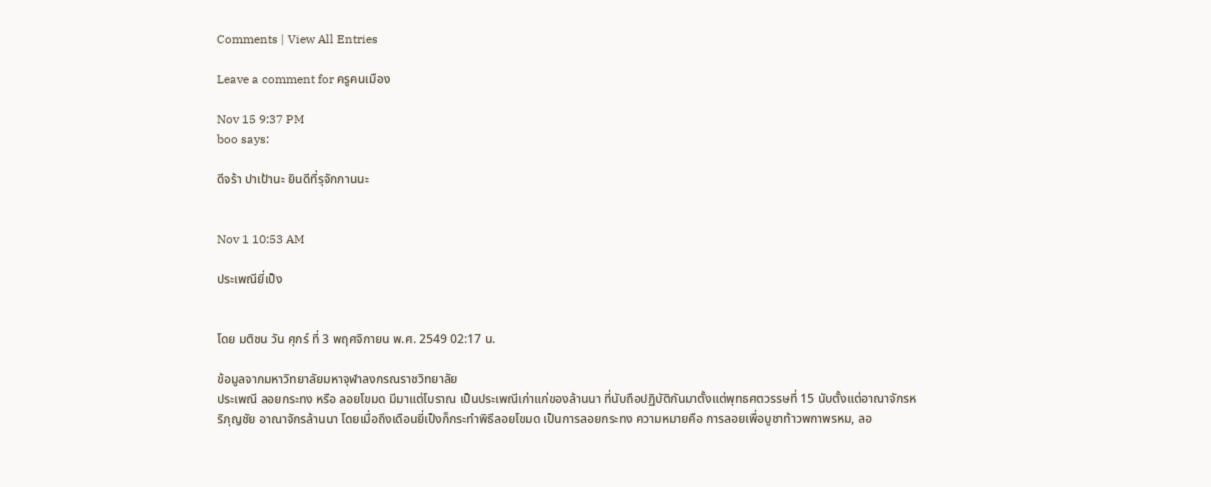Comments | View All Entries

Leave a comment for ครูคนเมือง

Nov 15 9:37 PM
boo says:

ดีจร้า ปาเป้านะ ยินดีที่รุจักกานนะ


Nov 1 10:53 AM

ประเพณียี่เป็ง


โดย มติชน วัน ศุกร์ ที่ 3 พฤศจิกายน พ.ศ. 2549 02:17 น.

ข้อมูลจากมหาวิทยาลัยมหาจุฬาลงกรณราชวิทยาลัย
ประเพณี ลอยกระทง หรือ ลอยโขมด มีมาแต่โบราณ เป็นประเพณีเก่าแก่ของล้านนา ที่นับถือปฏิบัติกันมาตั้งแต่พุทธศตวรรษที่ 15 นับตั้งแต่อาณาจักรหริภุญชัย อาณาจักรล้านนา โดยเมื่อถึงเดือนยี่เป็งก็กระทำพิธีลอยโขมด เป็นการลอยกระทง ความหมายคือ การลอยเพื่อบูชาท้าวพกาพรหม, ลอ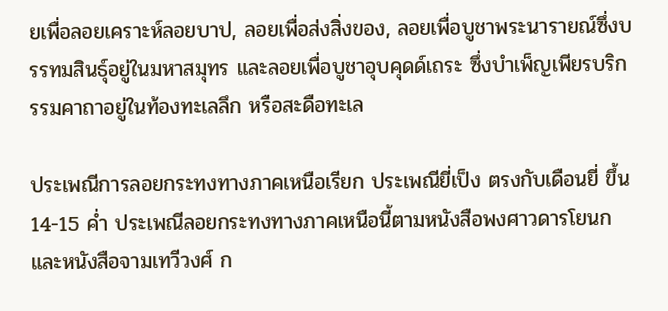ยเพื่อลอยเคราะห์ลอยบาป, ลอยเพื่อส่งสิ่งของ, ลอยเพื่อบูชาพระนารายณ์ซึ่งบรรทมสินธุ์อยู่ในมหาสมุทร และลอยเพื่อบูชาอุบคุดด์เถระ ซึ่งบำเพ็ญเพียรบริกรรมคาถาอยู่ในท้องทะเลลึก หรือสะดือทะเล

ประเพณีการลอยกระทงทางภาคเหนือเรียก ประเพณียี่เป็ง ตรงกับเดือนยี่ ขึ้น 14-15 ค่ำ ประเพณีลอยกระทงทางภาคเหนือนี้ตามหนังสือพงศาวดารโยนก และหนังสือจามเทวีวงศ์ ก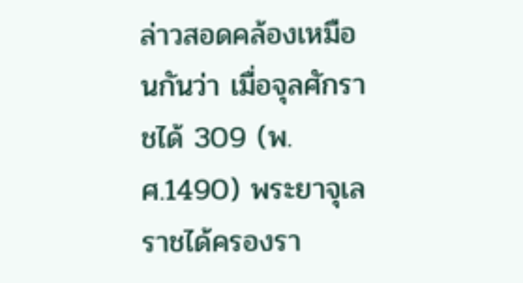ล่าวสอดคล้องเหมือนกันว่า เมื่อจุลศักราชได้ 309 (พ.ศ.1490) พระยาจุเลราชได้ครองรา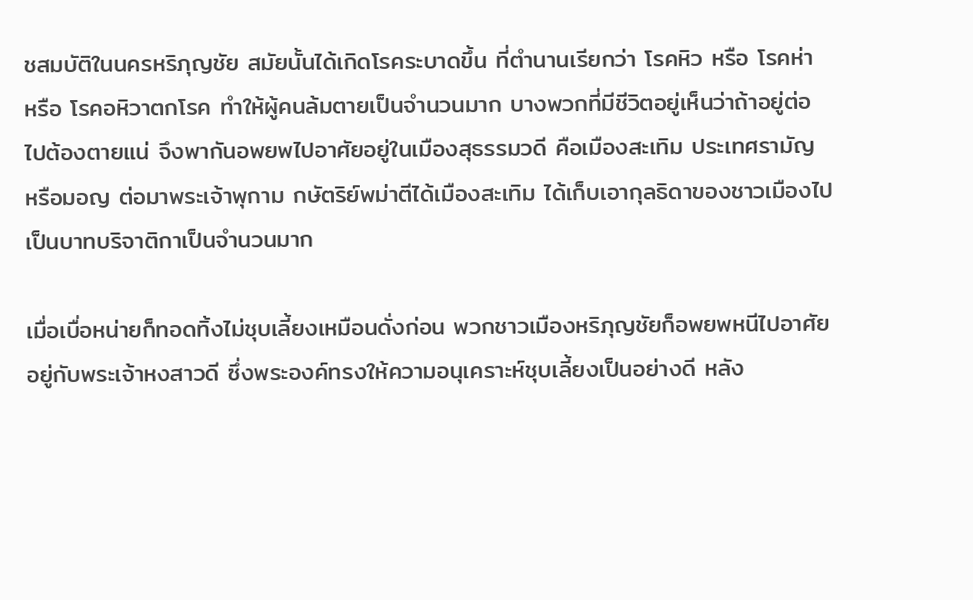ชสมบัติในนครหริภุญชัย สมัยนั้นได้เกิดโรคระบาดขึ้น ที่ตำนานเรียกว่า โรคหิว หรือ โรคห่า หรือ โรคอหิวาตกโรค ทำให้ผู้คนล้มตายเป็นจำนวนมาก บางพวกที่มีชีวิตอยู่เห็นว่าถ้าอยู่ต่อไปต้องตายแน่ จึงพากันอพยพไปอาศัยอยู่ในเมืองสุธรรมวดี คือเมืองสะเทิม ประเทศรามัญ หรือมอญ ต่อมาพระเจ้าพุกาม กษัตริย์พม่าตีได้เมืองสะเทิม ได้เก็บเอากุลธิดาของชาวเมืองไปเป็นบาทบริจาติกาเป็นจำนวนมาก

เมื่อเบื่อหน่ายก็ทอดทิ้งไม่ชุบเลี้ยงเหมือนดั่งก่อน พวกชาวเมืองหริภุญชัยก็อพยพหนีไปอาศัยอยู่กับพระเจ้าหงสาวดี ซึ่งพระองค์ทรงให้ความอนุเคราะห์ชุบเลี้ยงเป็นอย่างดี หลัง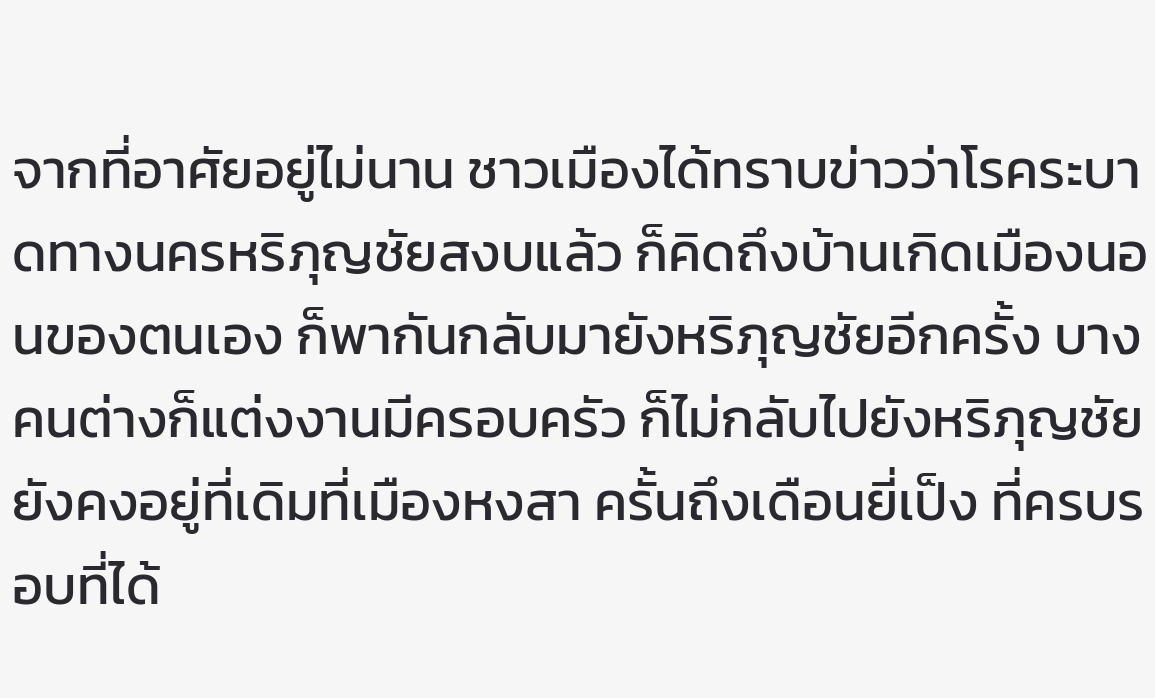จากที่อาศัยอยู่ไม่นาน ชาวเมืองได้ทราบข่าวว่าโรคระบาดทางนครหริภุญชัยสงบแล้ว ก็คิดถึงบ้านเกิดเมืองนอนของตนเอง ก็พากันกลับมายังหริภุญชัยอีกครั้ง บางคนต่างก็แต่งงานมีครอบครัว ก็ไม่กลับไปยังหริภุญชัย ยังคงอยู่ที่เดิมที่เมืองหงสา ครั้นถึงเดือนยี่เป็ง ที่ครบรอบที่ได้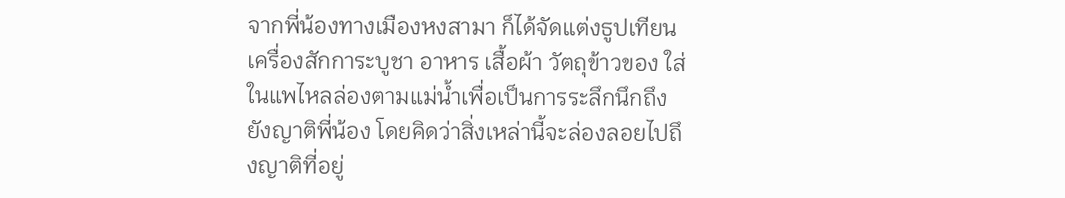จากพี่น้องทางเมืองหงสามา ก็ได้จัดแต่งธูปเทียน เครื่องสักการะบูชา อาหาร เสื้อผ้า วัตถุข้าวของ ใส่ในแพไหลล่องตามแม่น้ำเพื่อเป็นการระลึกนึกถึงยังญาติพี่น้อง โดยคิดว่าสิ่งเหล่านี้จะล่องลอยไปถึงญาติที่อยู่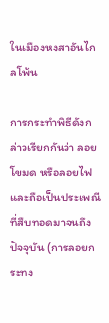ในเมืองหงสาอันไกลโพ้น

การกระทำพิธีดังกล่าวเรียกกันว่า ลอยโขมด หรือลอยไฟ และถือเป็นประเพณีที่สืบทอดมาจนถึงปัจจุบัน (การลอยกระทง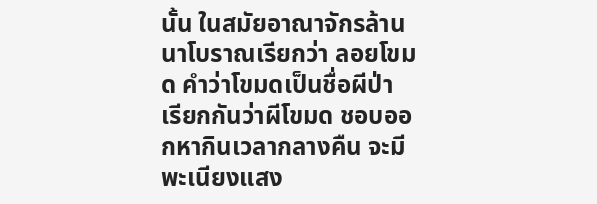นั้น ในสมัยอาณาจักรล้านนาโบราณเรียกว่า ลอยโขมด คำว่าโขมดเป็นชื่อผีป่า เรียกกันว่าผีโขมด ชอบออกหากินเวลากลางคืน จะมีพะเนียงแสง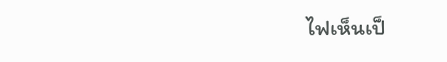ไฟเห็นเป็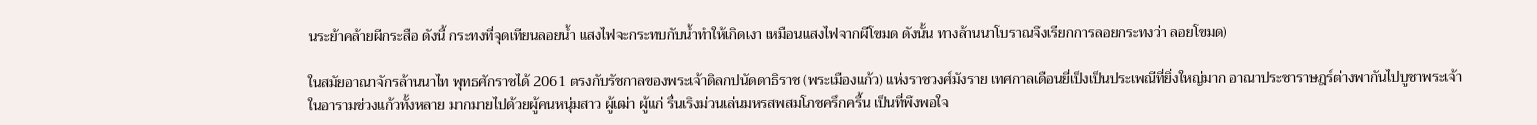นระย้าคล้ายผีกระสือ ดังนี้ กระทงที่จุดเทียนลอยน้ำ แสงไฟจะกระทบกับน้ำทำให้เกิดเงา เหมือนแสงไฟจากผีโขมด ดังนั้น ทางล้านนาโบราณจึงเรียกการลอยกระทงว่า ลอยโขมด)

ในสมัยอาณาจักรล้านนาไท พุทธศักราชได้ 2061 ตรงกับรัชกาลของพระเจ้าดิลกปนัดดาธิราช (พระเมืองแก้ว) แห่งราชวงศ์มังราย เทศกาลเดือนยี่เป็งเป็นประเพณีที่ยิ่งใหญ่มาก อาณาประชาราษฎร์ต่างพากันไปบูชาพระเจ้าในอารามข่วงแก้วทั้งหลาย มากมายไปด้วยผู้คนหนุ่มสาว ผู้เฒ่า ผู้แก่ รื่นเริงม่วนเล่นมหรสพสมโภชครึกครื้น เป็นที่พึงพอใจ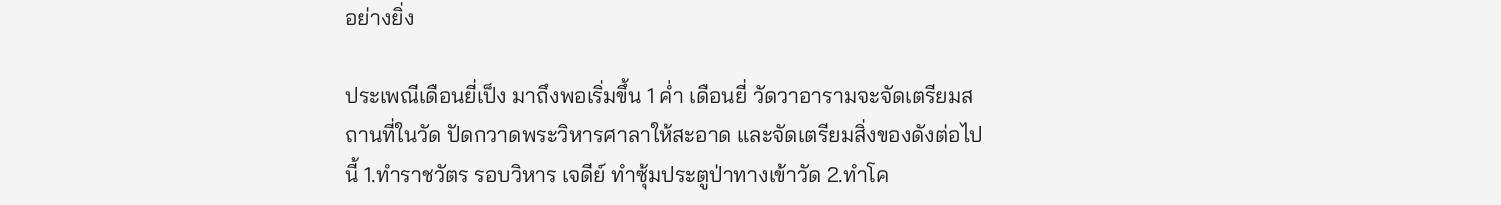อย่างยิ่ง

ประเพณีเดือนยี่เป็ง มาถึงพอเริ่มขึ้น 1 ค่ำ เดือนยี่ วัดวาอารามจะจัดเตรียมสถานที่ในวัด ปัดกวาดพระวิหารศาลาให้สะอาด และจัดเตรียมสิ่งของดังต่อไปนี้ 1.ทำราชวัตร รอบวิหาร เจดีย์ ทำซุ้มประตูป่าทางเข้าวัด 2.ทำโค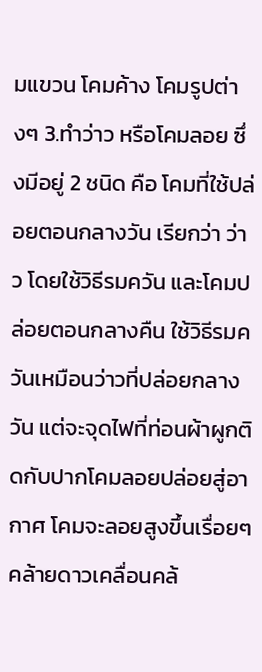มแขวน โคมค้าง โคมรูปต่างๆ 3.ทำว่าว หรือโคมลอย ซึ่งมีอยู่ 2 ชนิด คือ โคมที่ใช้ปล่อยตอนกลางวัน เรียกว่า ว่าว โดยใช้วิธีรมควัน และโคมปล่อยตอนกลางคืน ใช้วิธีรมควันเหมือนว่าวที่ปล่อยกลางวัน แต่จะจุดไฟที่ท่อนผ้าผูกติดกับปากโคมลอยปล่อยสู่อากาศ โคมจะลอยสูงขึ้นเรื่อยๆ คล้ายดาวเคลื่อนคล้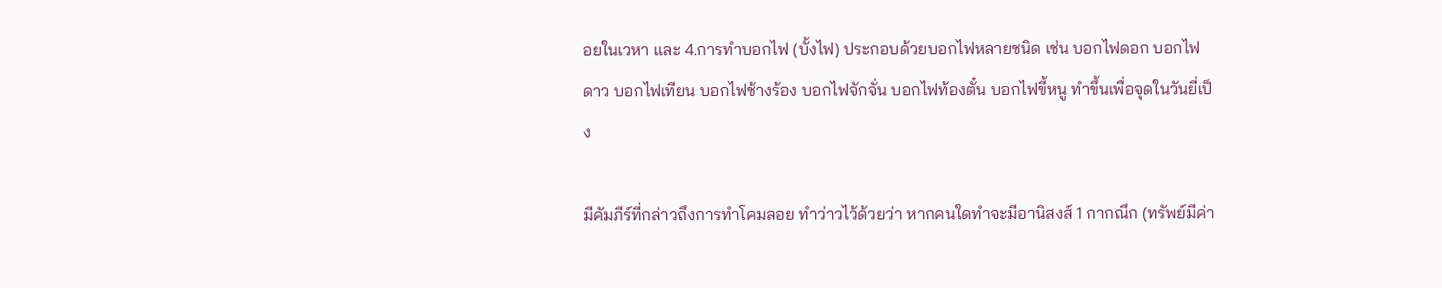อยในเวหา และ 4.การทำบอกไฟ (บั้งไฟ) ประกอบด้วยบอกไฟหลายชนิด เช่น บอกไฟดอก บอกไฟดาว บอกไฟเทียน บอกไฟช้างร้อง บอกไฟจักจั่น บอกไฟท้องตั๋น บอกไฟขี้หนู ทำขึ้นเพื่อจุดในวันยี่เป็ง

มีคัมภีร์ที่กล่าวถึงการทำโคมลอย ทำว่าวไว้ด้วยว่า หากคนใดทำจะมีอานิสงส์ 1 กากณึก (ทรัพย์มีค่า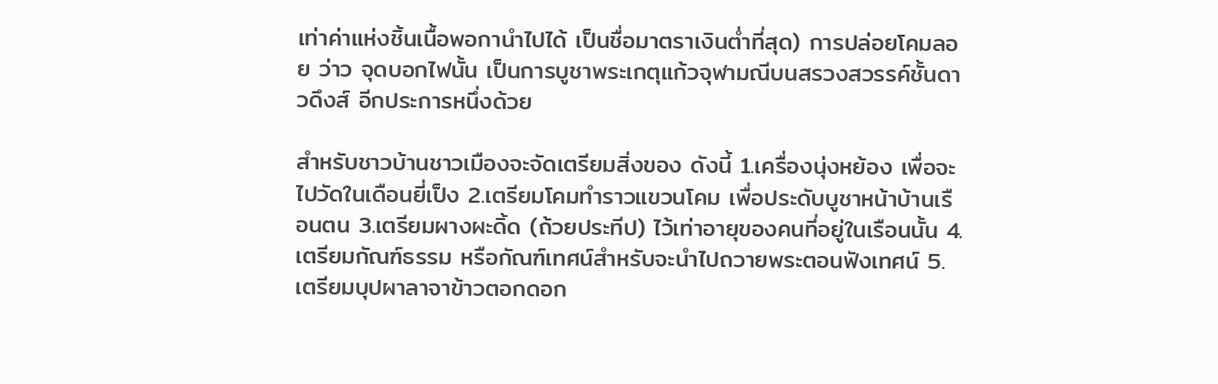เท่าค่าแห่งชิ้นเนื้อพอกานำไปได้ เป็นชื่อมาตราเงินต่ำที่สุด) การปล่อยโคมลอย ว่าว จุดบอกไฟนั้น เป็นการบูชาพระเกตุแก้วจุฬามณีบนสรวงสวรรค์ชั้นดาวดึงส์ อีกประการหนึ่งด้วย

สำหรับชาวบ้านชาวเมืองจะจัดเตรียมสิ่งของ ดังนี้ 1.เครื่องนุ่งหย้อง เพื่อจะไปวัดในเดือนยี่เป็ง 2.เตรียมโคมทำราวแขวนโคม เพื่อประดับบูชาหน้าบ้านเรือนตน 3.เตรียมผางผะดิ้ด (ถ้วยประทีป) ไว้เท่าอายุของคนที่อยู่ในเรือนนั้น 4.เตรียมกัณฑ์ธรรม หรือกัณฑ์เทศน์สำหรับจะนำไปถวายพระตอนฟังเทศน์ 5.เตรียมบุปผาลาจาข้าวตอกดอก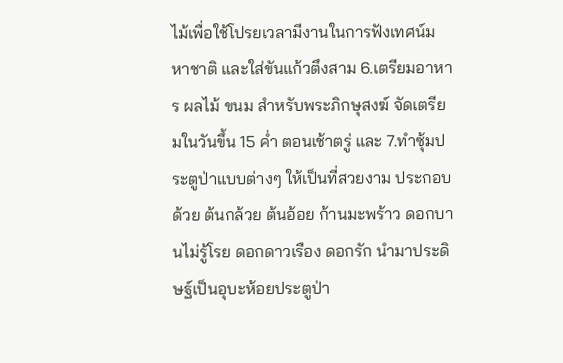ไม้เพื่อใช้โปรยเวลามีงานในการฟังเทศน์มหาชาติ และใส่ขันแก้วตึงสาม 6.เตรียมอาหาร ผลไม้ ขนม สำหรับพระภิกษุสงฆ์ จัดเตรียมในวันขึ้น 15 ค่ำ ตอนเช้าตรู่ และ 7.ทำซุ้มประตูป่าแบบต่างๆ ให้เป็นที่สวยงาม ประกอบด้วย ต้นกล้วย ต้นอ้อย ก้านมะพร้าว ดอกบานไม่รู้โรย ดอกดาวเรือง ดอกรัก นำมาประดิษฐ์เป็นอุบะห้อยประตูป่า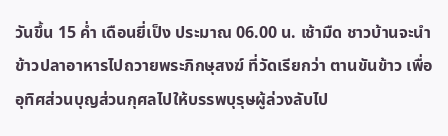วันขึ้น 15 ค่ำ เดือนยี่เป็ง ประมาณ 06.00 น. เช้ามืด ชาวบ้านจะนำข้าวปลาอาหารไปถวายพระภิกษุสงฆ์ ที่วัดเรียกว่า ตานขันข้าว เพื่ออุทิศส่วนบุญส่วนกุศลไปให้บรรพบุรุษผู้ล่วงลับไป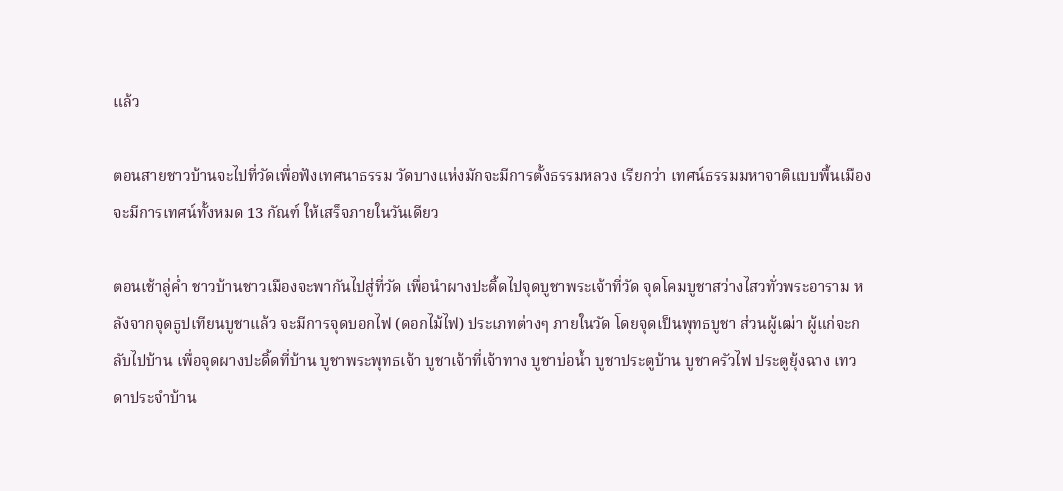แล้ว

ตอนสายชาวบ้านจะไปที่วัดเพื่อฟังเทศนาธรรม วัดบางแห่งมักจะมีการตั้งธรรมหลวง เรียกว่า เทศน์ธรรมมหาจาติแบบพื้นเมือง จะมีการเทศน์ทั้งหมด 13 กัณฑ์ ให้เสร็จภายในวันเดียว

ตอนเช้าลู่ค่ำ ชาวบ้านชาวเมืองจะพากันไปสู่ที่วัด เพื่อนำผางปะดิ้ดไปจุดบูชาพระเจ้าที่วัด จุดโคมบูชาสว่างไสวทั่วพระอาราม หลังจากจุดธูปเทียนบูชาแล้ว จะมีการจุดบอกไฟ (ดอกไม้ไฟ) ประเภทต่างๆ ภายในวัด โดยจุดเป็นพุทธบูชา ส่วนผู้เฒ่า ผู้แก่จะกลับไปบ้าน เพื่อจุดผางปะดิ้ดที่บ้าน บูชาพระพุทธเจ้า บูชาเจ้าที่เจ้าทาง บูชาบ่อน้ำ บูชาประตูบ้าน บูชาครัวไฟ ประตูยุ้งฉาง เทวดาประจำบ้าน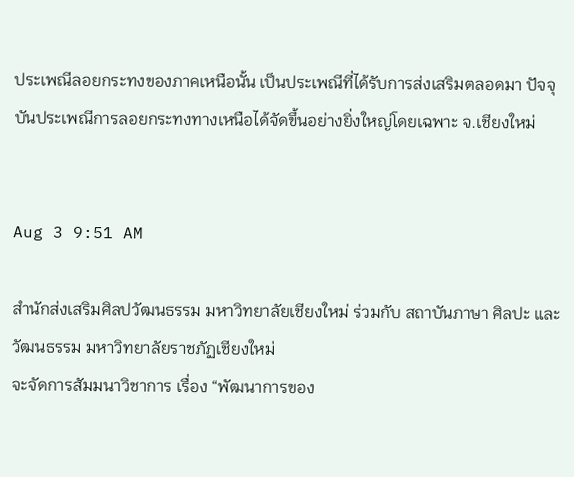ประเพณีลอยกระทงของภาคเหนือนั้น เป็นประเพณีที่ได้รับการส่งเสริมตลอดมา ปัจจุบันประเพณีการลอยกระทงทางเหนือได้จัดขึ้นอย่างยิ่งใหญ่โดยเฉพาะ จ.เชียงใหม่


Aug 3 9:51 AM

สำนักส่งเสริมศิลปวัฒนธรรม มหาวิทยาลัยเชียงใหม่ ร่วมกับ สถาบันภาษา ศิลปะ และวัฒนธรรม มหาวิทยาลัยราชภัฏเชียงใหม่
จะจัดการสัมมนาวิชาการ เรื่อง “พัฒนาการของ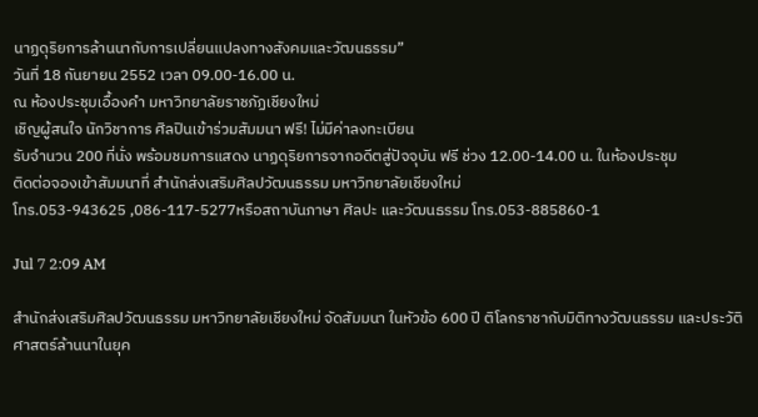นาฏดุริยการล้านนากับการเปลี่ยนแปลงทางสังคมและวัฒนธรรม”
วันที่ 18 กันยายน 2552 เวลา 09.00-16.00 น.
ณ ห้องประชุมเอื้องคำ มหาวิทยาลัยราชภัฏเชียงใหม่
เชิญผู้สนใจ นักวิชาการ ศิลปินเข้าร่วมสัมมนา ฟรี! ไม่มีค่าลงทะเบียน
รับจำนวน 200 ที่นั่ง พร้อมชมการแสดง นาฏดุริยการจากอดีตสู่ปัจจุบัน ฟรี ช่วง 12.00-14.00 น. ในห้องประชุม
ติดต่อจองเข้าสัมมนาที่ สำนักส่งเสริมศิลปวัฒนธรรม มหาวิทยาลัยเชียงใหม่
โทร.053-943625 ,086-117-5277หรือสถาบันภาษา ศิลปะ และวัฒนธรรม โทร.053-885860-1

Jul 7 2:09 AM

สำนักส่งเสริมศิลปวัฒนธรรม มหาวิทยาลัยเชียงใหม่ จัดสัมมนา ในหัวข้อ 600 ปี ติโลกราชากับมิติทางวัฒนธรรม และประวัติศาสตร์ล้านนาในยุค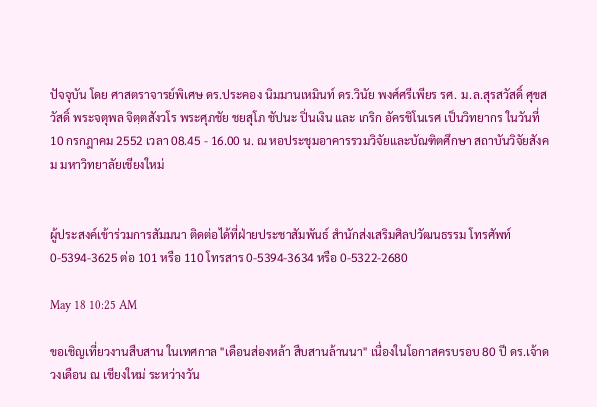ปัจจุบัน โดย ศาสตราจารย์พิเศษ ดร.ประคอง นิมมานเหมินท์ ดร.วินัย พงศ์ศรีเพียร รศ. ม.ล.สุรสวัสดิ์ ศุขสวัสดิ์ พระจตุพล จิตฺตสังวโร พระศุภชัย ชยสุโภ ชัปนะ ปิ่นเงิน และ เกริก อัครชิโนเรศ เป็นวิทยากร ในวันที่ 10 กรกฎาคม 2552 เวลา 08.45 - 16.00 น. ณ หอประชุมอาคารรวมวิจัยและบัณฑิตศึกษา สถาบันวิจัยสังคม มหาวิทยาลัยเชียงใหม่


ผู้ประสงค์เข้าร่วมการสัมมนา ติดต่อได้ที่ฝ่ายประชาสัมพันธ์ สำนักส่งเสริมศิลปวัฒนธรรม โทรศัพท์ 0-5394-3625 ต่อ 101 หรือ 110 โทรสาร 0-5394-3634 หรือ 0-5322-2680

May 18 10:25 AM

ขอเชิญเที่ยวงานสืบสาน ในเทศกาล "เดือนส่องหล้า สืบสานล้านนา" เนื่องในโอกาสครบรอบ 80 ปี ดร.เจ้าดวงเดือน ณ เชียงใหม่ ระหว่างวัน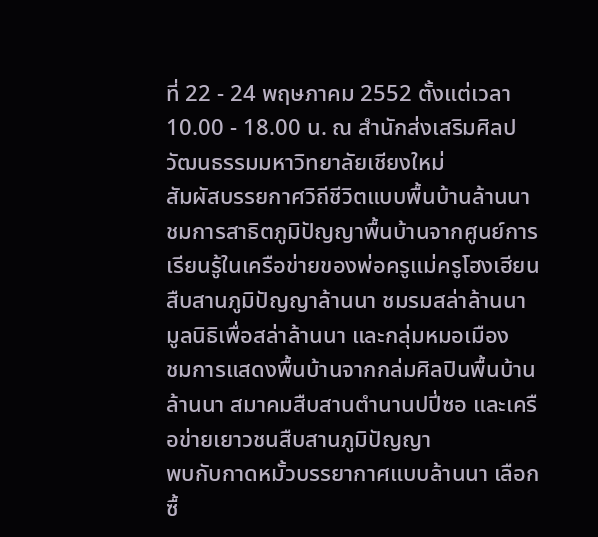ที่ 22 - 24 พฤษภาคม 2552 ตั้งแต่เวลา 10.00 - 18.00 น. ณ สำนักส่งเสริมศิลปวัฒนธรรมมหาวิทยาลัยเชียงใหม่
สัมผัสบรรยกาศวิถีชีวิตแบบพื้นบ้านล้านนา ชมการสาธิตภูมิปัญญาพื้นบ้านจากศูนย์การเรียนรู้ในเครือข่ายของพ่อครูแม่ครูโฮงเฮียนสืบสานภูมิปัญญาล้านนา ชมรมสล่าล้านนา มูลนิธิเพื่อสล่าล้านนา และกลุ่มหมอเมือง
ชมการแสดงพื้นบ้านจากกล่มศิลปินพื้นบ้านล้านนา สมาคมสืบสานตำนานปปี่ซอ และเครือข่ายเยาวชนสืบสานภูมิปัญญา
พบกับกาดหมั้วบรรยากาศแบบล้านนา เลือกซื้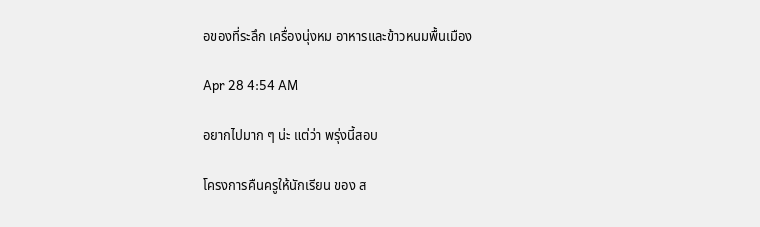อของที่ระลึก เครื่องนุ่งหม อาหารและข้าวหนมพื้นเมือง

Apr 28 4:54 AM

อยากไปมาก ๆ น่ะ แต่ว่า พรุ่งนี้สอบ

โครงการคืนครูให้นักเรียน ของ ส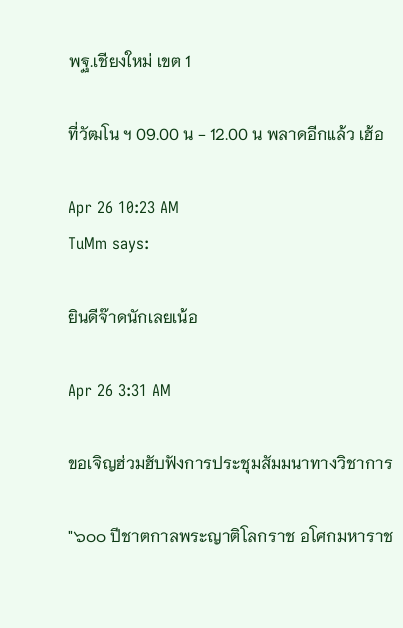พฐ.เชียงใหม่ เขต 1

ที่วัฒโน ฯ 09.00 น - 12.00 น พลาดอีกแล้ว เฮ้อ

Apr 26 10:23 AM
TuMm says:

ยินดีจ๊าดนักเลยเน้อ

Apr 26 3:31 AM

ขอเจิญฮ่วมฮับฟังการประชุมสัมมนาทางวิชาการ

"๖๐๐ ปีชาตกาลพระญาติโลกราช อโศกมหาราช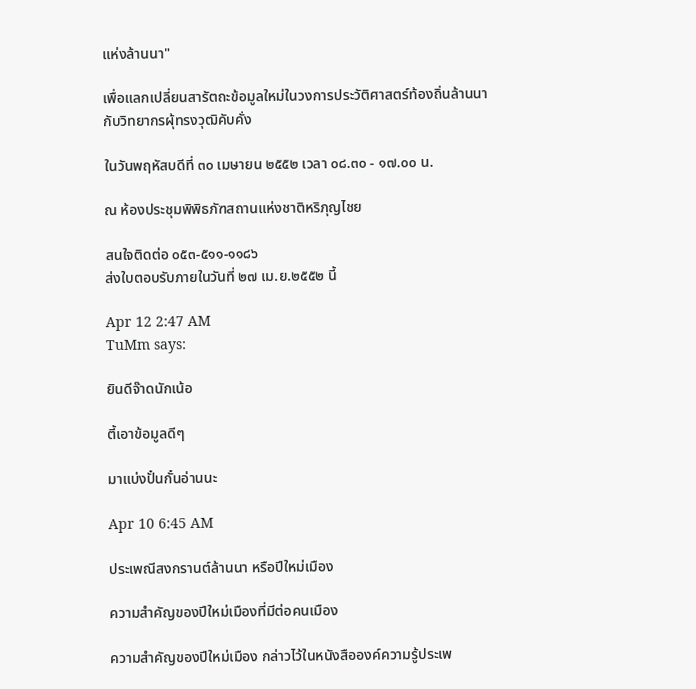แห่งล้านนา"

เพื่อแลกเปลี่ยนสารัตถะข้อมูลใหม่ในวงการประวัติศาสตร์ท้องถิ่นล้านนา
กับวิทยากรผุ้ทรงวุฒิคับคั่ง

ในวันพฤหัสบดีที่ ๓๐ เมษายน ๒๕๕๒ เวลา ๐๘.๓๐ - ๑๗.๐๐ น.

ณ ห้องประชุมพิพิธภัฑสถานแห่งชาติหริภุญไชย

สนใจติดต่อ ๐๕๓-๕๑๑-๑๑๘๖
ส่งใบตอบรับภายในวันที่ ๒๗ เม.ย.๒๕๕๒ นี้

Apr 12 2:47 AM
TuMm says:

ยินดีจ๊าดนักเน้อ

ตี้เอาข้อมูลดีๆ

มาแบ่งปั๋นกั๋นอ่านนะ

Apr 10 6:45 AM

ประเพณีสงกรานต์ล้านนา หรือปีใหม่เมือง

ความสำคัญของปีใหม่เมืองที่มีต่อคนเมือง

ความสำคัญของปีใหม่เมือง กล่าวไว้ในหนังสือองค์ความรู้ประเพ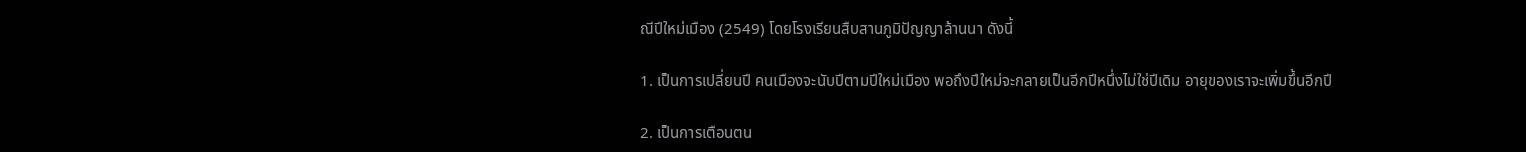ณีปีใหม่เมือง (2549) โดยโรงเรียนสืบสานภูมิปัญญาล้านนา ดังนี้

1. เป็นการเปลี่ยนปี คนเมืองจะนับปีตามปีใหม่เมือง พอถึงปีใหม่จะกลายเป็นอีกปีหนึ่งไม่ใช่ปีเดิม อายุของเราจะเพิ่มขึ้นอีกปี

2. เป็นการเตือนตน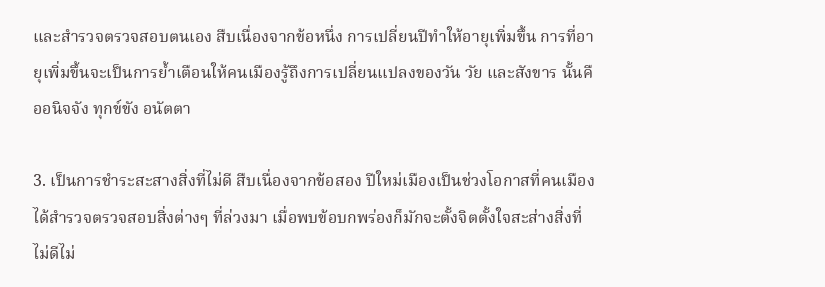และสำรวจตรวจสอบตนเอง สืบเนื่องจากข้อหนึ่ง การเปลี่ยนปีทำให้อายุเพิ่มขึ้น การที่อายุเพิ่มขึ้นจะเป็นการย้ำเตือนให้คนเมืองรู้ถึงการเปลี่ยนแปลงของวัน วัย และสังขาร นั้นคืออนิจจัง ทุกข์ขัง อนัตตา

3. เป็นการชำระสะสางสิ่งที่ไม่ดี สืบเนื่องจากข้อสอง ปีใหม่เมืองเป็นช่วงโอกาสที่คนเมืองได้สำรวจตรวจสอบสิ่งต่างๆ ที่ล่วงมา เมื่อพบข้อบกพร่องก็มักจะตั้งจิตตั้งใจสะส่างสิ่งที่ไม่ดีไม่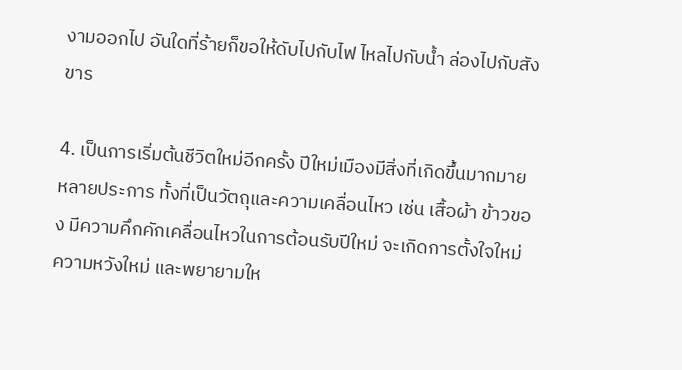งามออกไป อันใดที่ร้ายก็ขอให้ดับไปกับไฟ ไหลไปกับน้ำ ล่องไปกับสังขาร

4. เป็นการเริ่มต้นชีวิตใหม่อีกครั้ง ปีใหม่เมืองมีสิ่งที่เกิดขึ้นมากมายหลายประการ ทั้งที่เป็นวัตถุและความเคลื่อนไหว เช่น เสื้อผ้า ข้าวของ มีความคึกคักเคลื่อนไหวในการต้อนรับปีใหม่ จะเกิดการตั้งใจใหม่ ความหวังใหม่ และพยายามให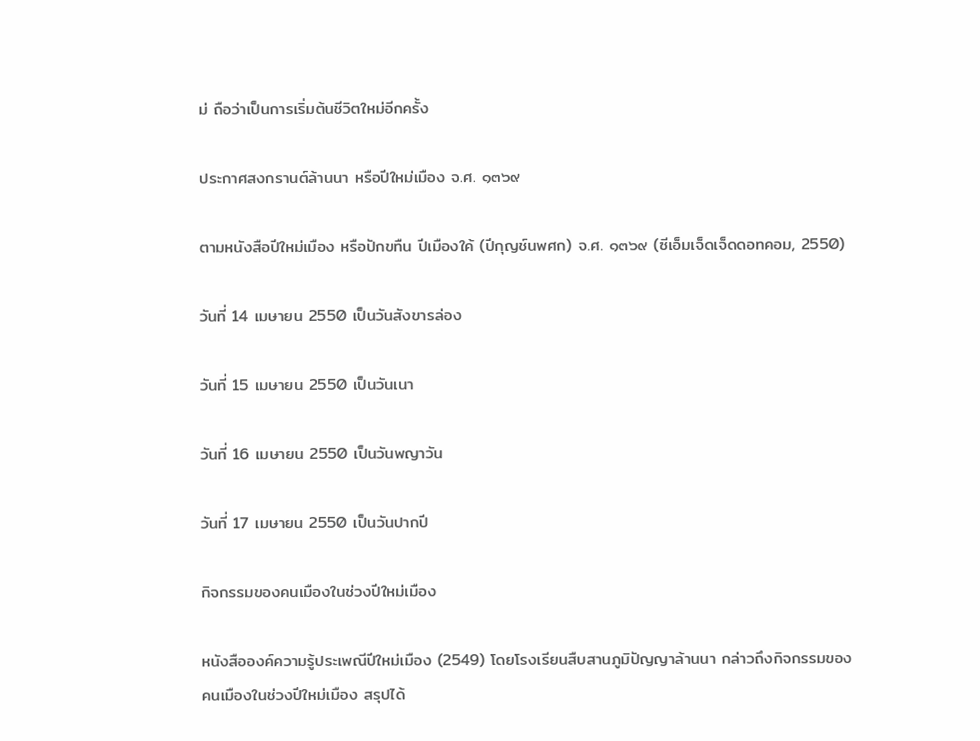ม่ ถือว่าเป็นการเริ่มต้นชีวิตใหม่อีกครั้ง

ประกาศสงกรานต์ล้านนา หรือปีใหม่เมือง จ.ศ. ๑๓๖๙

ตามหนังสือปีใหม่เมือง หรือปักขทืน ปีเมืองใค้ (ปีกุญช์นพศก) จ.ศ. ๑๓๖๙ (ซีเอ็มเจ็ดเจ็ดดอทคอม, 2550)

วันที่ 14 เมษายน 2550 เป็นวันสังขารล่อง

วันที่ 15 เมษายน 2550 เป็นวันเนา

วันที่ 16 เมษายน 2550 เป็นวันพญาวัน

วันที่ 17 เมษายน 2550 เป็นวันปากปี

กิจกรรมของคนเมืองในช่วงปีใหม่เมือง

หนังสือองค์ความรู้ประเพณีปีใหม่เมือง (2549) โดยโรงเรียนสืบสานภูมิปัญญาล้านนา กล่าวถึงกิจกรรมของคนเมืองในช่วงปีใหม่เมือง สรุปได้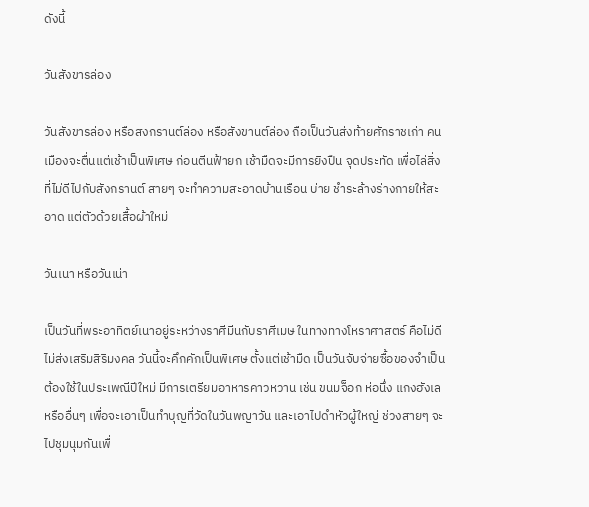ดังนี้

วันสังขารล่อง

วันสังขารล่อง หรือสงกรานต์ล่อง หรือสังขานต์ล่อง ถือเป็นวันส่งท้ายศักราชเก่า คนเมืองจะตื่นแต่เช้าเป็นพิเศษ ก่อนตีนฟ้ายก เช้ามืดจะมีการยิงปืน จุดประทัด เพื่อไล่สิ่งที่ไม่ดีไปกับสังกรานต์ สายๆ จะทำความสะอาดบ้านเรือน บ่าย ชำระล้างร่างกายให้สะอาด แต่ตัวด้วยเสื้อผ้าใหม่

วันเนา หรือวันเน่า

เป็นวันที่พระอาทิตย์เนาอยู่ระหว่างราศีมีนกับราศีเมษ ในทางทางโหราศาสตร์ คือไม่ดี ไม่ส่งเสริมสิริมงคล วันนี้จะคึกคักเป็นพิเศษ ตั้งแต่เช้ามืด เป็นวันจับจ่ายซื้อของจำเป็นต้องใช้ในประเพณีปีใหม่ มีการเตรียมอาหารคาวหวาน เช่น ขนมจ็อก ห่อนึ่ง แกงฮังเล หรืออื่นๆ เพื่อจะเอาเป็นทำบุญที่วัดในวันพญาวัน และเอาไปดำหัวผู้ใหญ่ ช่วงสายๆ จะไปชุมนุมกันเพื่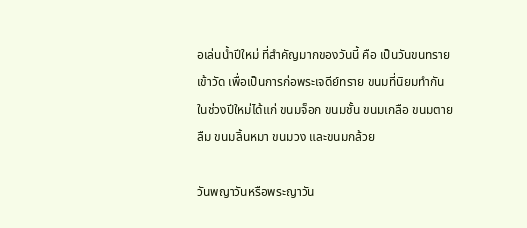อเล่นน้ำปีใหม่ ที่สำคัญมากของวันนี้ คือ เป็นวันขนทรายเข้าวัด เพื่อเป็นการก่อพระเจดีย์ทราย ขนมที่นิยมทำกันในช่วงปีใหม่ได้แก่ ขนมจ็อก ขนมชั้น ขนมเกลือ ขนมตายลืม ขนมลิ้นหมา ขนมวง และขนมกล้วย

วันพญาวันหรือพระญาวัน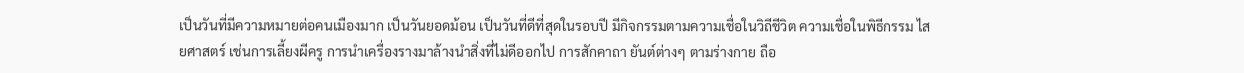เป็นวันที่มีความหมายต่อคนเมืองมาก เป็นวันยอดม้อน เป็นวันที่ดีที่สุดในรอบปี มีกิจกรรมตามความเชื่อในวิถีชีวิต ความเชื่อในพิธีกรรม ไสยศาสตร์ เช่นการเลี้ยงผีครู การนำเครื่องรางมาล้างนำสิ่งที่ไม่ดีออกไป การสักคาถา ยันต์ต่างๆ ตามร่างกาย ถือ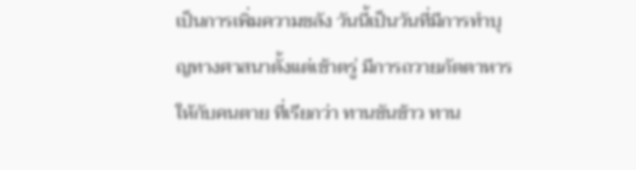เป็นการเพิ่มความขลัง วันนี้เป็นวันที่มีการทำบุญทางศาสนาตั้งแต่เช้าตรู่ มีการถวายภัตตาหารให้กับคนตาย ที่เรียกว่า ทานขันข้าว ทาน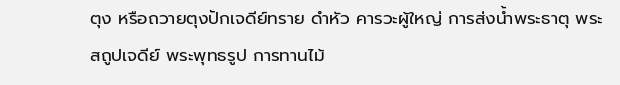ตุง หรือถวายตุงปักเจดีย์ทราย ดำหัว คารวะผู้ใหญ่ การส่งน้ำพระธาตุ พระสถูปเจดีย์ พระพุทธรูป การทานไม้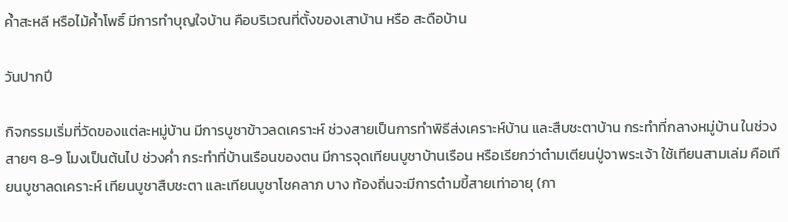ค้ำสะหลี หรือไม้ค้ำโพธิ์ มีการทำบุญใจบ้าน คือบริเวณที่ตั้งของเสาบ้าน หรือ สะดือบ้าน

วันปากปี

กิจกรรมเริ่มที่วัดของแต่ละหมู่บ้าน มีการบูชาข้าวลดเคราะห์ ช่วงสายเป็นการทำพิธีส่งเคราะห์บ้าน และสืบชะตาบ้าน กระทำที่กลางหมู่บ้าน ในช่วงสายๆ 8-9 โมงเป็นต้นไป ช่วงค่ำ กระทำที่บ้านเรือนของตน มีการจุดเทียนบูชาบ้านเรือน หรือเรียกว่าต๋ามเตียนปู่จาพระเจ้า ใช้เทียนสามเล่ม คือเทียนบูชาลดเคราะห์ เทียนบูชาสืบชะตา และเทียนบูชาโชคลาภ บาง ท้องถิ่นจะมีการต๋ามขี้สายเท่าอายุ (กา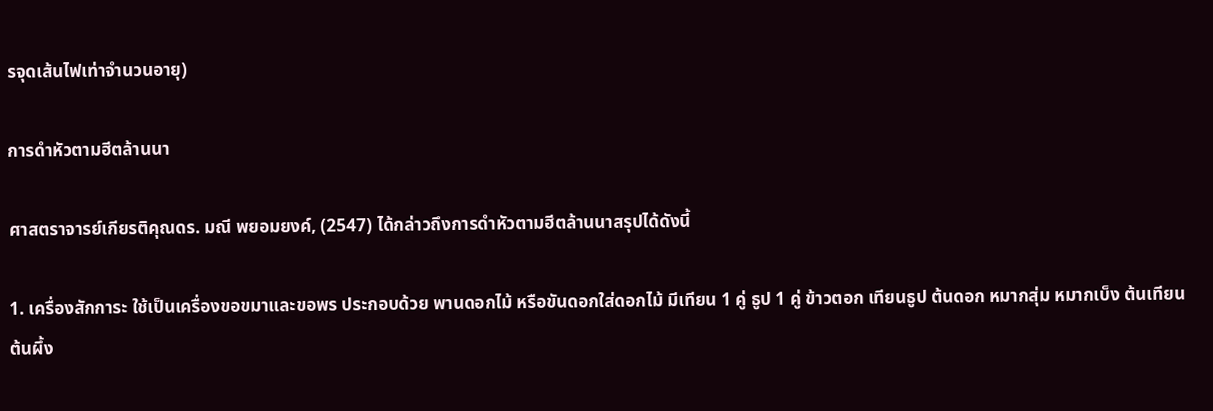รจุดเส้นไฟเท่าจำนวนอายุ)

การดำหัวตามฮีตล้านนา

ศาสตราจารย์เกียรติคุณดร. มณี พยอมยงค์, (2547) ได้กล่าวถึงการดำหัวตามฮีตล้านนาสรุปได้ดังนี้

1. เครื่องสักการะ ใช้เป็นเครื่องขอขมาและขอพร ประกอบด้วย พานดอกไม้ หรือขันดอกใส่ดอกไม้ มีเทียน 1 คู่ ธูป 1 คู่ ข้าวตอก เทียนธูป ต้นดอก หมากสุ่ม หมากเบ็ง ต้นเทียน ต้นผึ้ง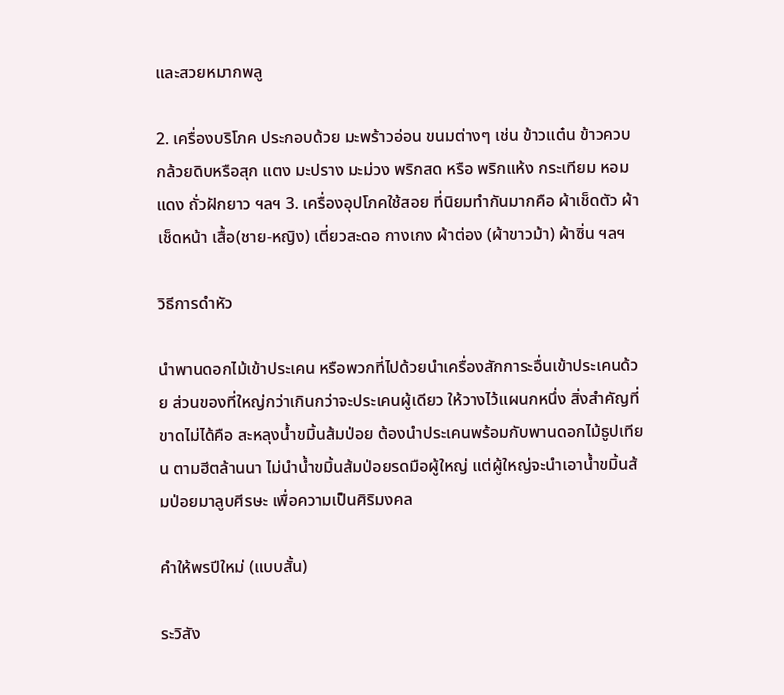และสวยหมากพลู

2. เครื่องบริโภค ประกอบด้วย มะพร้าวอ่อน ขนมต่างๆ เช่น ข้าวแต๋น ข้าวควบ กล้วยดิบหรือสุก แตง มะปราง มะม่วง พริกสด หรือ พริกแห้ง กระเทียม หอมแดง ถั่วฝักยาว ฯลฯ 3. เครื่องอุปโภคใช้สอย ที่นิยมทำกันมากคือ ผ้าเช็ดตัว ผ้าเช็ดหน้า เสื้อ(ชาย-หญิง) เตี่ยวสะดอ กางเกง ผ้าต่อง (ผ้าขาวม้า) ผ้าซิ่น ฯลฯ

วิธีการดำหัว

นำพานดอกไม้เข้าประเคน หรือพวกที่ไปด้วยนำเครื่องสักการะอื่นเข้าประเคนด้วย ส่วนของที่ใหญ่กว่าเกินกว่าจะประเคนผู้เดียว ให้วางไว้แผนกหนึ่ง สิ่งสำคัญที่ขาดไม่ได้คือ สะหลุงน้ำขมิ้นส้มป่อย ต้องนำประเคนพร้อมกับพานดอกไม้ธูปเทียน ตามฮีตล้านนา ไม่นำน้ำขมิ้นส้มป่อยรดมือผู้ใหญ่ แต่ผู้ใหญ่จะนำเอาน้ำขมิ้นส้มป่อยมาลูบศีรษะ เพื่อความเป็นศิริมงคล

คำให้พรปีใหม่ (แบบสั้น)

ระวิสัง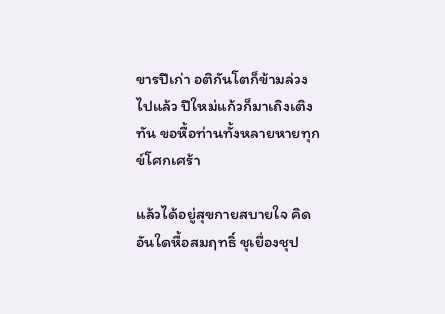ขารปีเก่า อติกันโตก็ข้ามล่วงไปแล้ว ปีใหม่แก้วก็มาเถิงเติงทัน ขอหื้อท่านทั้งหลายหายทุกข์โศกเศร้า

แล้วได้อยู่สุขกายสบายใจ คิดอันใดหื้อสมฤทธิ์ ชุเยื่องชุป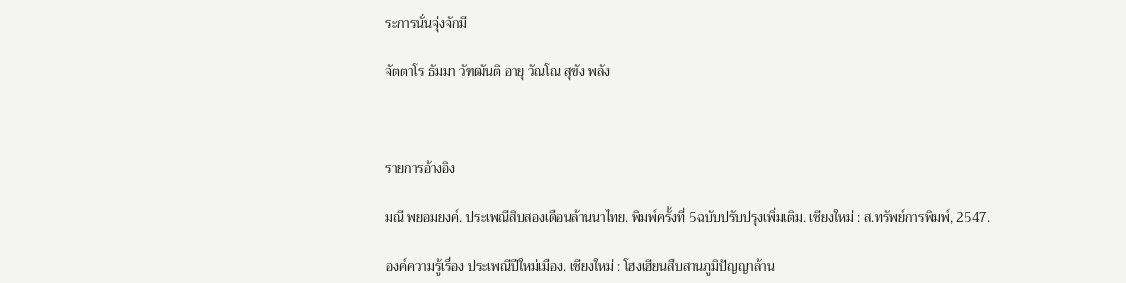ระการนั่นจุ่งจักมี

จัตตาโร ธัมมา วัฑฒันติ อายุ วัณโณ สุขัง พลัง



รายการอ้างอิง

มณี พยอมยงค์. ประเพณีสิบสองเดือนล้านนาไทย. พิมพ์ครั้งที่ 5ฉบับปรับปรุงเพิ่มเติม. เชียงใหม่ : ส.ทรัพย์การพิมพ์, 2547.

องค์ความรู้เรื่อง ประเพณีปีใหม่เมือง. เชียงใหม่ : โฮงเฮียนสืบสานภูมิปัญญาล้าน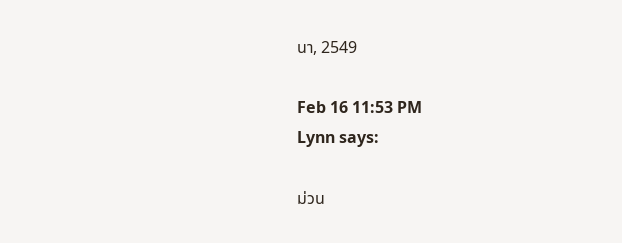นา, 2549

Feb 16 11:53 PM
Lynn says:

ม่วน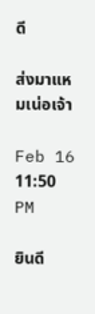ดี

ส่งมาแหมเน่อเจ้า

Feb 16 11:50 PM

ยินดี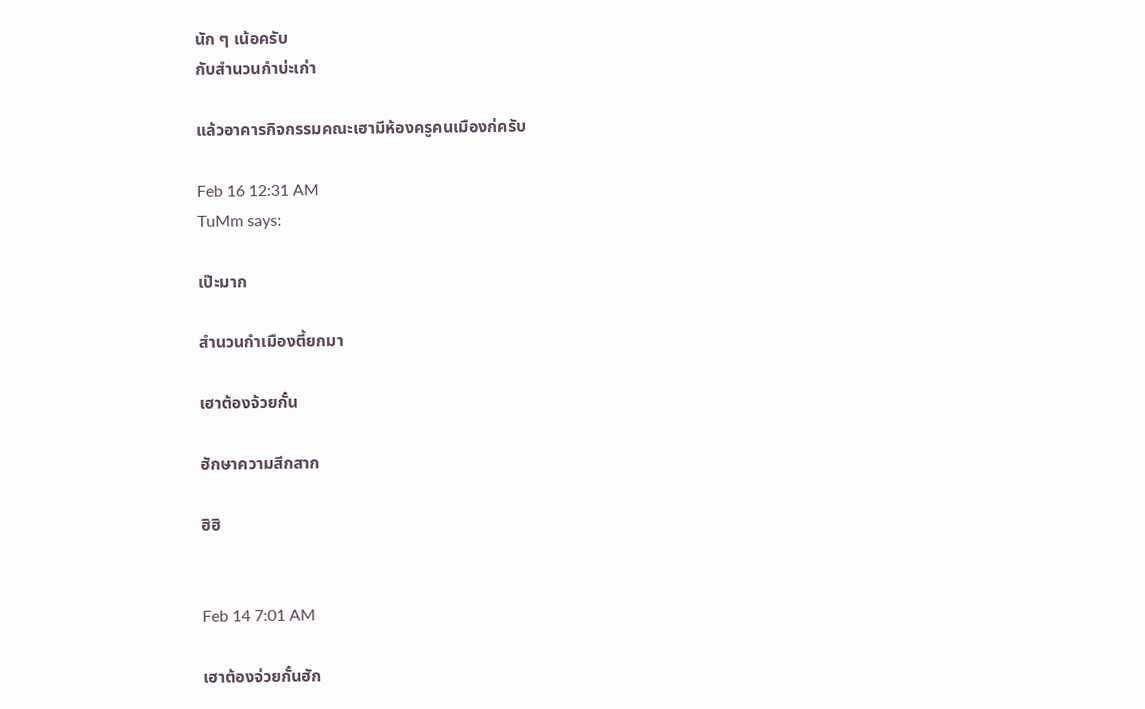นัก ๆ เน้อครับ
กับสำนวนกำบ่ะเก่า

แล้วอาคารกิจกรรมคณะเฮามีห้องครูคนเมืองก่ครับ

Feb 16 12:31 AM
TuMm says:

เป๊ะมาก

สำนวนกำเมืองตี้ยกมา

เฮาต้องจ้วยกั๋น

ฮักษาความสีกสาก

ฮิฮิ


Feb 14 7:01 AM

เฮาต้องจ่วยกั๋นฮัก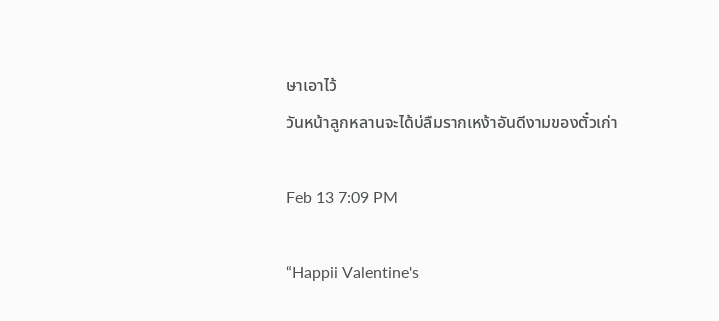ษาเอาไว้
วันหน้าลูกหลานจะได้บ่ลืมรากเหง้าอันดีงามของตั๋วเก่า

Feb 13 7:09 PM

“Happii Valentine's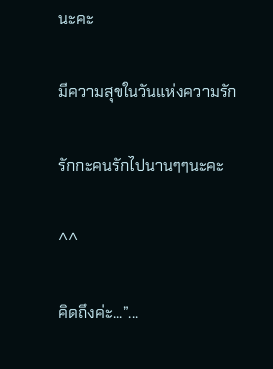นะคะ

มีความสุขในวันแห่งความรัก

รักกะคนรักไปนานๆๆนะคะ

^^

คิดถึงค่ะ...”...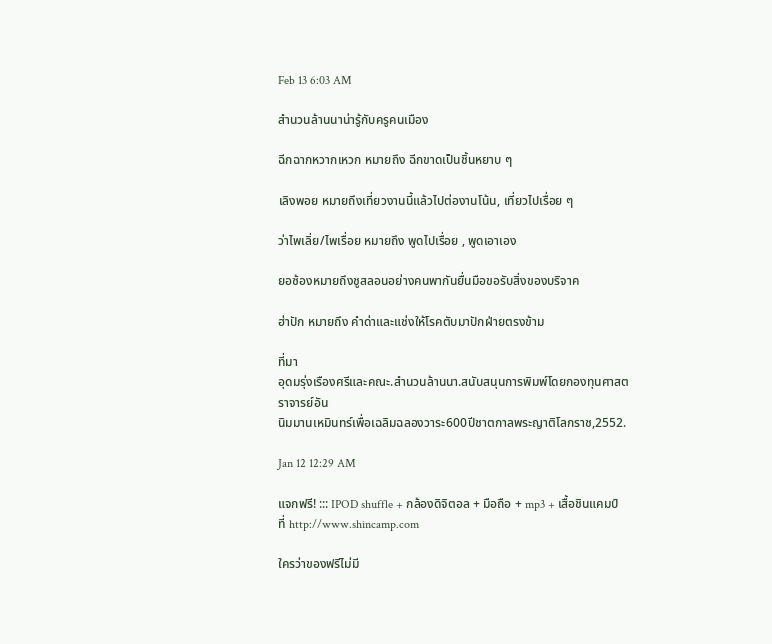Feb 13 6:03 AM

สำนวนล้านนาน่ารู้กับครูคนเมือง

ฉีกฉากหวากเหวก หมายถึง ฉีกขาดเป็นชิ้นหยาบ ๆ

เลิงพอย หมายถึงเที่ยวงานนี้แล้วไปต่องานโน้น, เที่ยวไปเรื่อย ๆ

ว่าไพเลิ่ย/ไพเรื่อย หมายถึง พูดไปเรื่อย , พูดเอาเอง

ยอซ้องหมายถึงชูสลอนอย่างคนพากันยื่นมือขอรับสิ่งของบริจาค

ฮ่าปัก หมายถึง คำด่าและแช่งให้โรคตับมาปักฝ่ายตรงข้าม

ที่มา
อุดมรุ่งเรืองศรีและคณะ.สำนวนล้านนา.สนับสนุนการพิมพ์โดยกองทุนศาสตราจารย์อัน
นิมมานเหมินทร์เพื่อเฉลิมฉลองวาระ600ปีชาตกาลพระญาติโลกราช,2552.

Jan 12 12:29 AM

แจกฟรี! ::: IPOD shuffle + กล้องดิจิตอล + มือถือ + mp3 + เสื้อชินแคมป์
ที่ http://www.shincamp.com

ใครว่าของฟรีไม่มี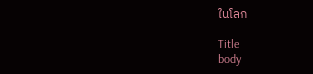ในโลก

Title
body